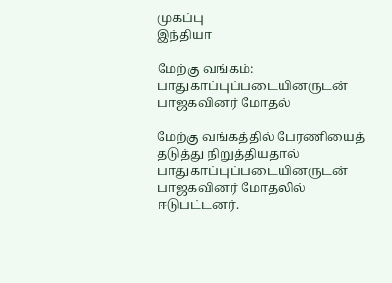முகப்பு
இந்தியா

மேற்கு வங்கம்: பாதுகாப்புப்படையினருடன் பாஜகவினர் மோதல்

மேற்கு வங்கத்தில் பேரணியைத் தடுத்து நிறுத்தியதால் பாதுகாப்புப்படையினருடன் பாஜகவினர் மோதலில் ஈடுபட்டனர்.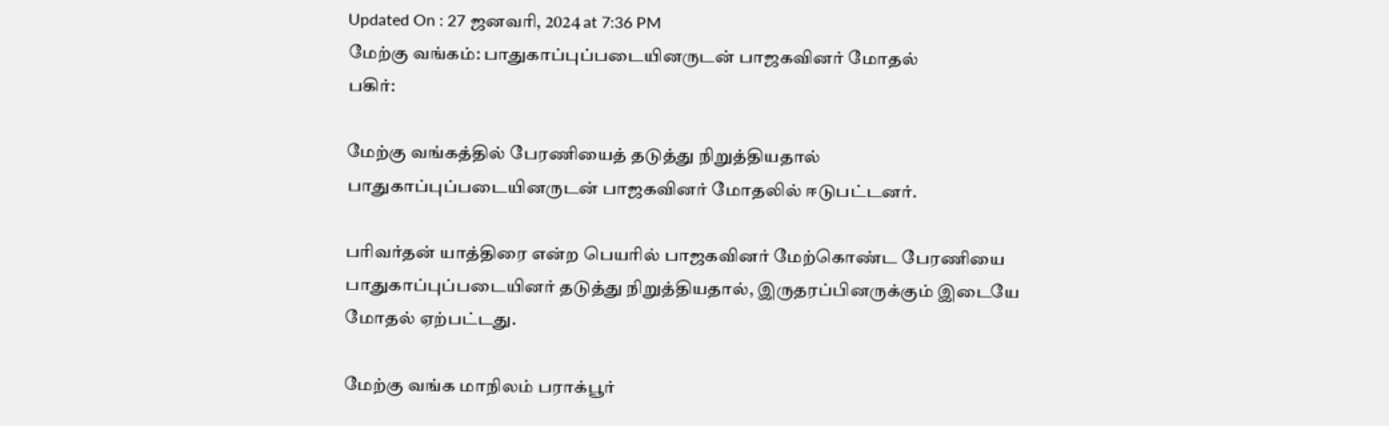Updated On : 27 ஜனவரி, 2024 at 7:36 PM
மேற்கு வங்கம்: பாதுகாப்புப்படையினருடன் பாஜகவினர் மோதல்
பகிர்:

மேற்கு வங்கத்தில் பேரணியைத் தடுத்து நிறுத்தியதால் பாதுகாப்புப்படையினருடன் பாஜகவினர் மோதலில் ஈடுபட்டனர்.

பரிவர்தன் யாத்திரை என்ற பெயரில் பாஜகவினர் மேற்கொண்ட பேரணியை பாதுகாப்புப்படையினர் தடுத்து நிறுத்தியதால், இருதரப்பினருக்கும் இடையே மோதல் ஏற்பட்டது.

மேற்கு வங்க மாநிலம் பராக்பூர்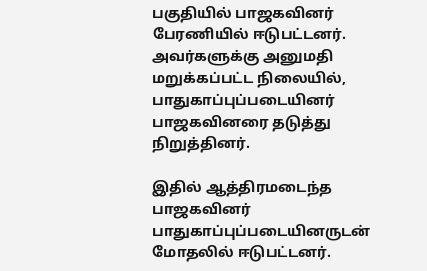பகுதியில் பாஜகவினர் பேரணியில் ஈடுபட்டனர். அவர்களுக்கு அனுமதி மறுக்கப்பட்ட நிலையில், பாதுகாப்புப்படையினர் பாஜகவினரை தடுத்து நிறுத்தினர்.

இதில் ஆத்திரமடைந்த பாஜகவினர் பாதுகாப்புப்படையினருடன் மோதலில் ஈடுபட்டனர்.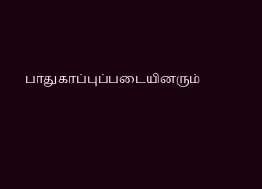பாதுகாப்புப்படையினரும்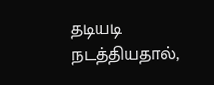தடியடி நடத்தியதால்,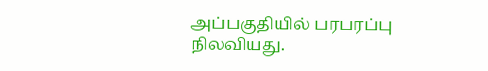அப்பகுதியில் பரபரப்பு நிலவியது.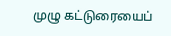முழு கட்டுரையைப்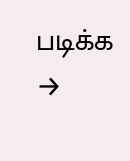படிக்க →